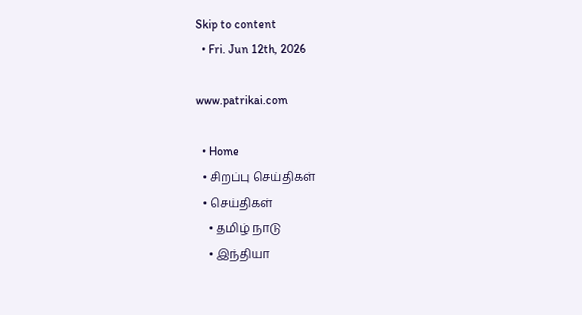Skip to content
  • Fri. Jun 12th, 2026

www.patrikai.com

  • Home
  • சிறப்பு செய்திகள்
  • செய்திகள்
    • தமிழ் நாடு
    • இந்தியா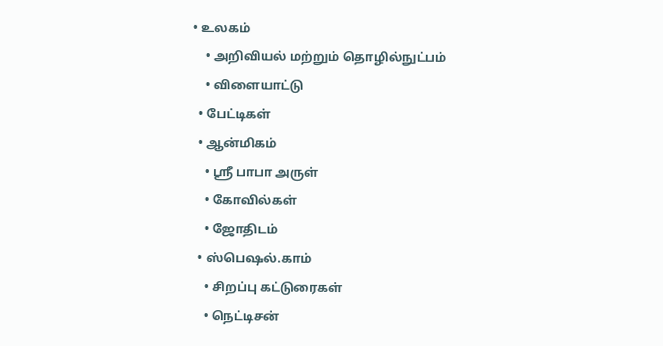• உலகம்
    • அறிவியல் மற்றும் தொழில்நுட்பம்
    • விளையாட்டு
  • பேட்டிகள்
  • ஆன்மிகம்
    • ஸ்ரீ பாபா அருள்
    • கோவில்கள்
    • ஜோதிடம்
  • ஸ்பெஷல்.காம்
    • சிறப்பு கட்டுரைகள்
    • நெட்டிசன்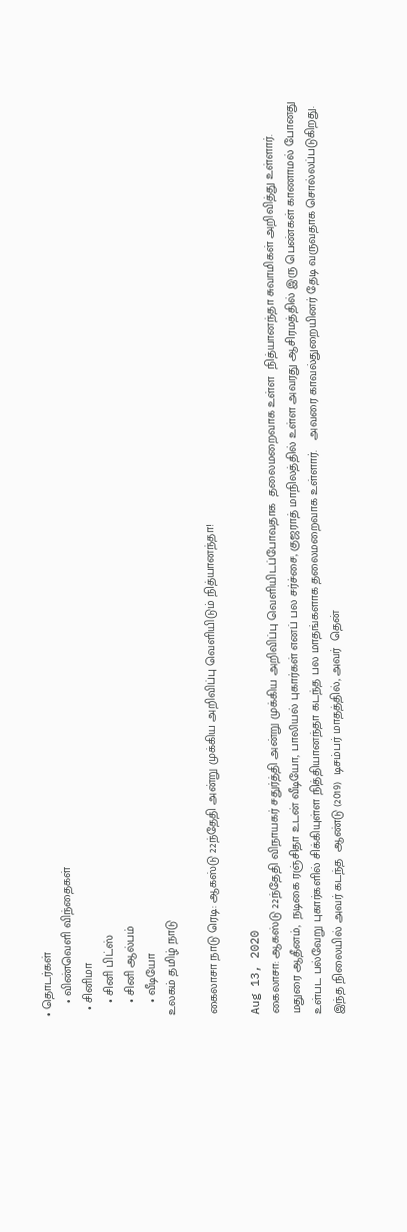• தொடர்கள்
    • விண்வெளி விந்தைகள்
  • சினிமா
    • சினி பிட்ஸ்
    • சினி ஆல்பம்
    • வீடியோ
உலகம் தமிழ் நாடு

கைலாசா நாடு ரெடி: ஆகஸ்டு 22ந்தேதி அன்று முக்கிய அறிவிப்பு வெளியிடும் நித்யானந்தா!

Aug 13, 2020
கைலாசா: ஆகஸ்டு 22ந்தேதி விநாயகர் சதுர்த்தி அன்று முக்கிய அறிவிப்பு வெளியிடப்போவதாக  தலைமறைவாக உள்ள  நித்யானந்தா சுவாமிகள் அறிவித்து உள்ளார்.
மதுரை ஆதீனம்,  நடிகை ரஞ்சிதா உடன் வீடியோ, பாலியல் புகார்கள் எனப் பல சர்ச்சை, குஜராத் மாநிலத்தில் உள்ள அவரது ஆசிரமத்தில் இரு பெண்கள் காணாமல் போனது உள்பட பல்வேறு புகார்களில் சிக்கியுள்ள நித்தியானந்தா கடந்த பல மாதங்களாக தலைமறைவாக உள்ளார்.   அவரை காவல்துறையினர் தேடி வருவதாக சொல்லப்படுகிறது.
இந்த நிலையில் அவர் கடந்த  ஆண்டு (2019)  டிசம்பர் மாதத்தில், அவர்  தென்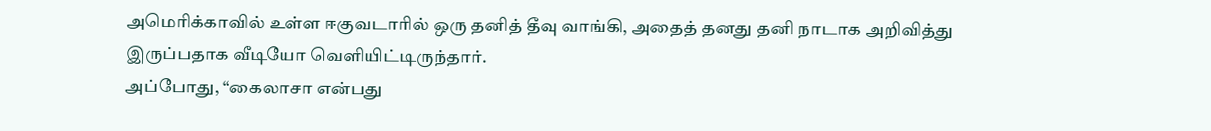அமெரிக்காவில் உள்ள ஈகுவடாரில் ஒரு தனித் தீவு வாங்கி, அதைத் தனது தனி நாடாக அறிவித்து இருப்பதாக வீடியோ வெளியிட்டிருந்தார்.
அப்போது, “கைலாசா என்பது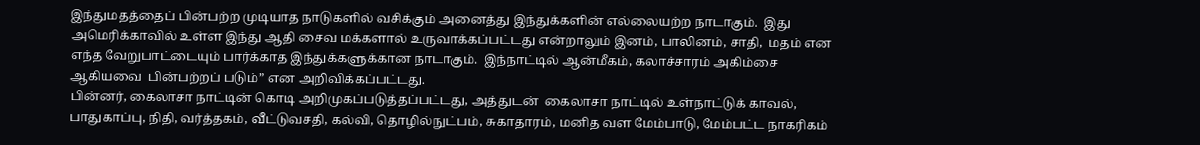இந்துமதத்தைப் பின்பற்ற முடியாத நாடுகளில் வசிக்கும் அனைத்து இந்துக்களின் எல்லையற்ற நாடாகும்.  இது அமெரிக்காவில் உள்ள இந்து ஆதி சைவ மக்களால் உருவாக்கப்பட்டது என்றாலும் இனம், பாலினம், சாதி,  மதம் என எந்த வேறுபாட்டையும் பார்க்காத இந்துக்களுக்கான நாடாகும்.  இந்நாட்டில் ஆன்மீகம், கலாச்சாரம் அகிம்சை ஆகியவை  பின்பற்றப் படும்” என அறிவிக்கப்பட்டது.
பின்னர், கைலாசா நாட்டின் கொடி அறிமுகப்படுத்தப்பட்டது, அத்துடன்  கைலாசா நாட்டில் உள்நாட்டுக் காவல், பாதுகாப்பு, நிதி, வர்த்தகம், வீட்டுவசதி, கல்வி, தொழில்நுட்பம், சுகாதாரம், மனித வள மேம்பாடு, மேம்பட்ட நாகரிகம்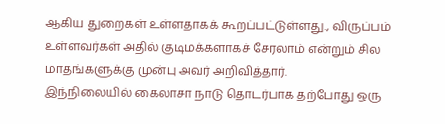ஆகிய துறைகள் உள்ளதாகக் கூறப்பட்டுள்ளது., விருப்பம் உள்ளவர்கள் அதில் குடிமக்களாகச் சேரலாம் என்றும் சில மாதங்களுக்கு முன்பு அவர் அறிவித்தார்.
இந்நிலையில் கைலாசா நாடு தொடர்பாக தற்போது ஒரு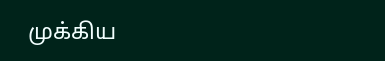முக்கிய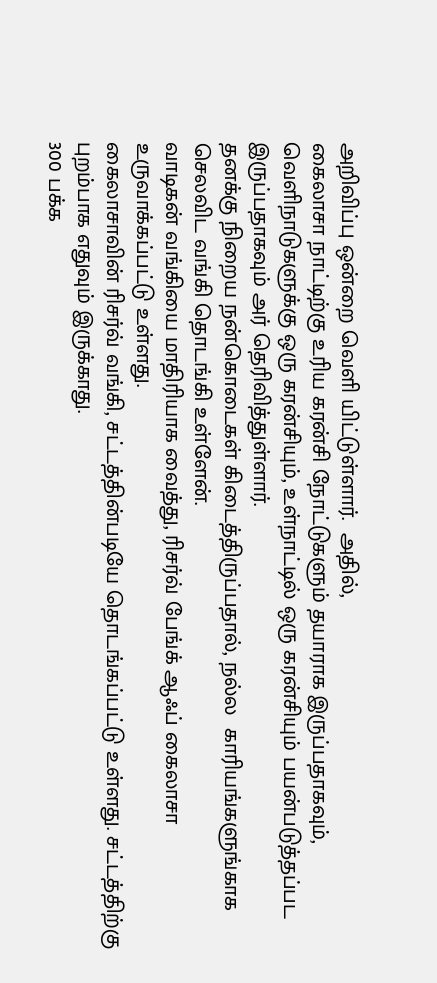அறிவிப்பு ஒன்றை வெளி யிட்டுள்ளார்.  அதில்,
கைலாசா நாட்டிற்கு உரிய கரன்சி நோட்டுகளும் தயாராக இருப்பதாகவும், வெளிநாடுகளுக்கு ஒரு கரன்சியும், உள்நாட்டில் ஒரு கரன்சியும் பயன்படுத்தப்பட இருப்பதாகவும் அர் தெரிவித்துள்ளார்.
தனக்கு நிறைய நன்கொடைகள் கிடைத்திருப்பதால், நல்ல  காரியங்களுங்காக செலவிட வங்கி தொடங்கி உள்ளேன்.
வாடிகன் வங்கியை மாதிரியாக வைத்து, ரிசர்வ் பேங்க் ஆஃப் கைலாசா உருவாக்கப்பட்டு உள்ளது.
கைலாசாவின் ரிசர்வ் வங்கி, சட்டத்தின்படியே தொடங்கப்பட்டு உள்ளது. சட்டத்திற்கு புறம்பாக எதுவும் இருக்காது.
300 பக்க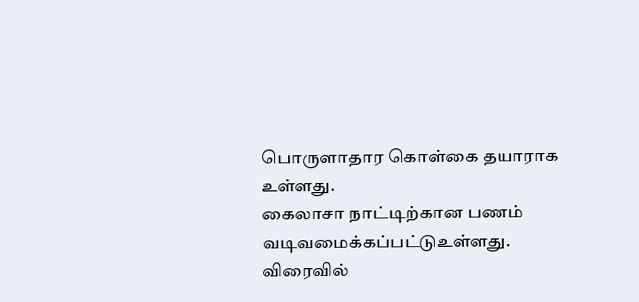பொருளாதார கொள்கை தயாராக உள்ளது.
கைலாசா நாட்டிற்கான பணம் வடிவமைக்கப்பட்டுஉள்ளது. விரைவில்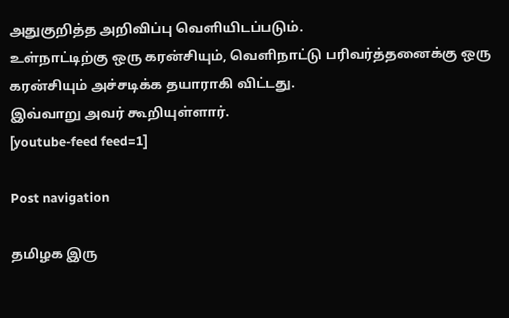அதுகுறித்த அறிவிப்பு வெளியிடப்படும்.
உள்நாட்டிற்கு ஒரு கரன்சியும், வெளிநாட்டு பரிவர்த்தனைக்கு ஒரு கரன்சியும் அச்சடிக்க தயாராகி விட்டது.
இவ்வாறு அவர் கூறியுள்ளார்.
[youtube-feed feed=1]

Post navigation

தமிழக இரு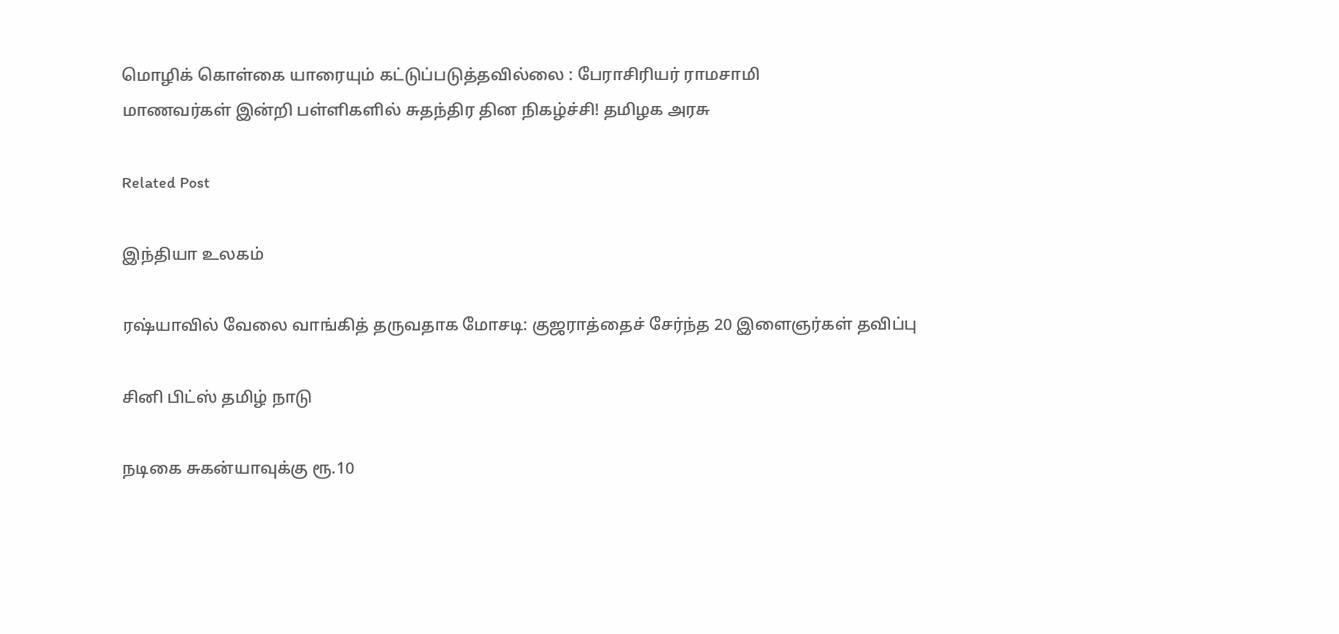மொழிக் கொள்கை யாரையும் கட்டுப்படுத்தவில்லை : பேராசிரியர் ராமசாமி
மாணவர்கள் இன்றி பள்ளிகளில் சுதந்திர தின நிகழ்ச்சி! தமிழக அரசு

Related Post

இந்தியா உலகம்

ரஷ்யாவில் வேலை வாங்கித் தருவதாக மோசடி: குஜராத்தைச் சேர்ந்த 20 இளைஞர்கள் தவிப்பு

சினி பிட்ஸ் தமிழ் நாடு

நடிகை சுகன்யாவுக்கு ரூ.10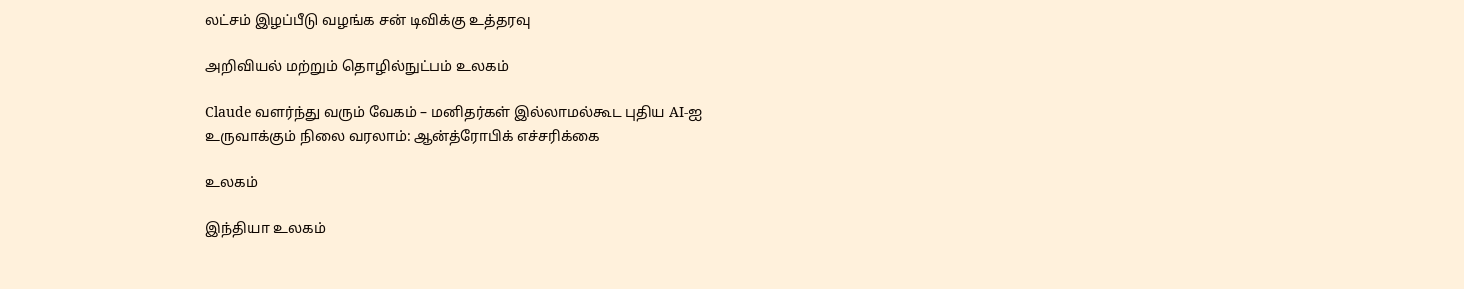லட்சம் இழப்பீடு வழங்க சன் டிவிக்கு உத்தரவு

அறிவியல் மற்றும் தொழில்நுட்பம் உலகம்

Claude வளர்ந்து வரும் வேகம் – மனிதர்கள் இல்லாமல்கூட புதிய AI-ஐ உருவாக்கும் நிலை வரலாம்: ஆன்த்ரோபிக் எச்சரிக்கை

உலகம்

இந்தியா உலகம்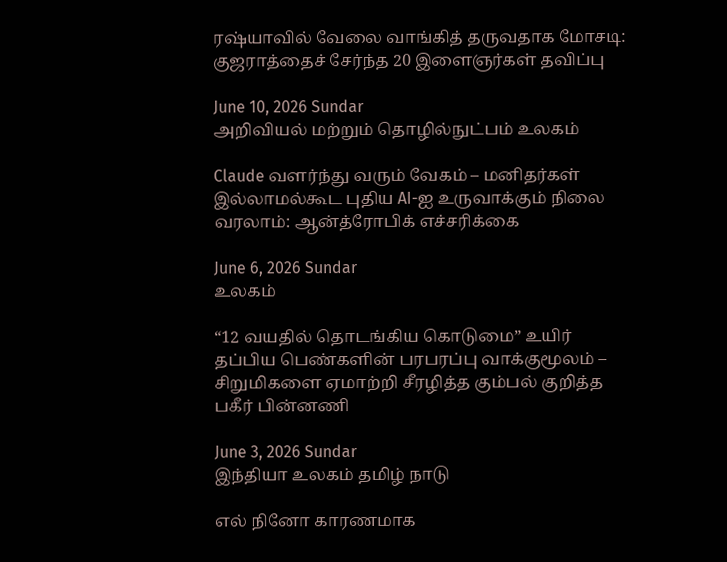ரஷ்யாவில் வேலை வாங்கித் தருவதாக மோசடி: குஜராத்தைச் சேர்ந்த 20 இளைஞர்கள் தவிப்பு

June 10, 2026 Sundar
அறிவியல் மற்றும் தொழில்நுட்பம் உலகம்

Claude வளர்ந்து வரும் வேகம் – மனிதர்கள் இல்லாமல்கூட புதிய AI-ஐ உருவாக்கும் நிலை வரலாம்: ஆன்த்ரோபிக் எச்சரிக்கை

June 6, 2026 Sundar
உலகம்

“12 வயதில் தொடங்கிய கொடுமை” உயிர் தப்பிய பெண்களின் பரபரப்பு வாக்குமூலம் – சிறுமிகளை ஏமாற்றி சீரழித்த கும்பல் குறித்த பகீர் பின்னணி

June 3, 2026 Sundar
இந்தியா உலகம் தமிழ் நாடு

எல் நினோ காரணமாக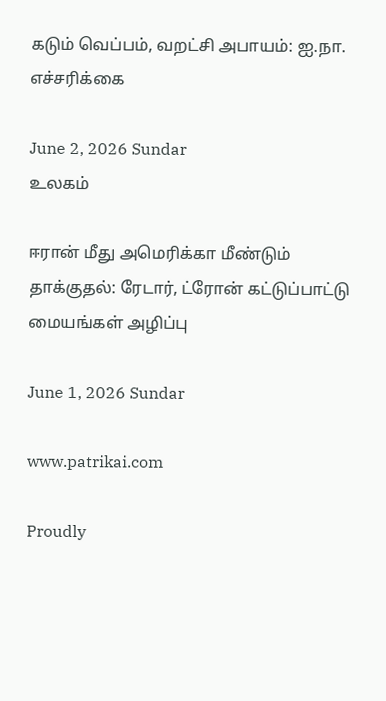கடும் வெப்பம், வறட்சி அபாயம்: ஐ.நா. எச்சரிக்கை

June 2, 2026 Sundar
உலகம்

ஈரான் மீது அமெரிக்கா மீண்டும் தாக்குதல்: ரேடார், ட்ரோன் கட்டுப்பாட்டு மையங்கள் அழிப்பு

June 1, 2026 Sundar

www.patrikai.com

Proudly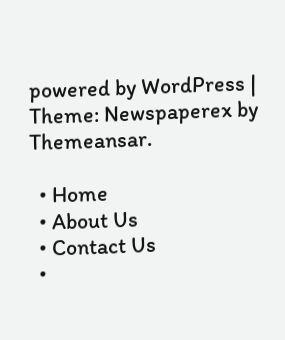powered by WordPress | Theme: Newspaperex by Themeansar.

  • Home
  • About Us
  • Contact Us
  •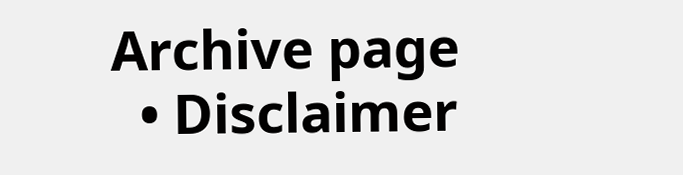Archive page
  • Disclaimer